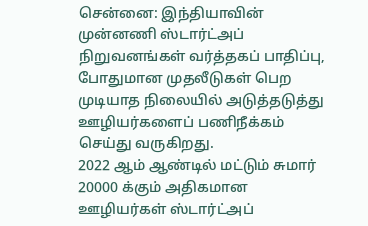சென்னை: இந்தியாவின் முன்னணி ஸ்டார்ட்அப் நிறுவனங்கள் வர்த்தகப் பாதிப்பு, போதுமான முதலீடுகள் பெற முடியாத நிலையில் அடுத்தடுத்து ஊழியர்களைப் பணிநீக்கம் செய்து வருகிறது.
2022 ஆம் ஆண்டில் மட்டும் சுமார் 20000 க்கும் அதிகமான ஊழியர்கள் ஸ்டார்ட்அப்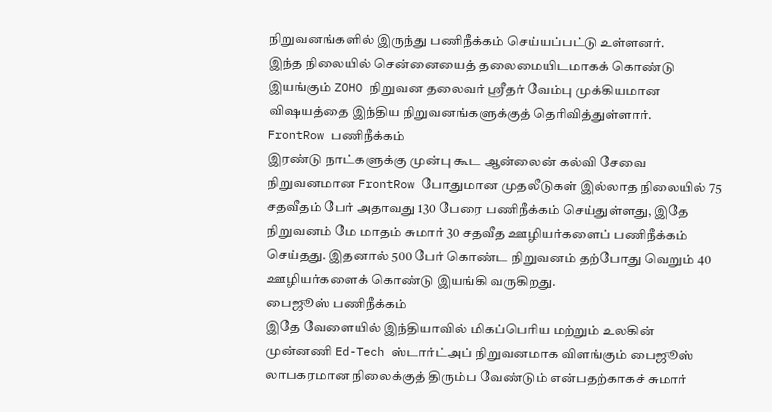நிறுவனங்களில் இருந்து பணிநீக்கம் செய்யப்பட்டு உள்ளனர்.
இந்த நிலையில் சென்னையைத் தலைமையிடமாகக் கொண்டு இயங்கும் ZOHO நிறுவன தலைவர் ஸ்ரீதர் வேம்பு முக்கியமான விஷயத்தை இந்திய நிறுவனங்களுக்குத் தெரிவித்துள்ளார்.
FrontRow பணிநீக்கம்
இரண்டு நாட்களுக்கு முன்பு கூட ஆன்லைன் கல்வி சேவை நிறுவனமான FrontRow போதுமான முதலீடுகள் இல்லாத நிலையில் 75 சதவீதம் பேர் அதாவது 130 பேரை பணிநீக்கம் செய்துள்ளது, இதே நிறுவனம் மே மாதம் சுமார் 30 சதவீத ஊழியர்களைப் பணிநீக்கம் செய்தது. இதனால் 500 பேர் கொண்ட நிறுவனம் தற்போது வெறும் 40 ஊழியர்களைக் கொண்டு இயங்கி வருகிறது.
பைஜூஸ் பணிநீக்கம்
இதே வேளையில் இந்தியாவில் மிகப்பெரிய மற்றும் உலகின் முன்னணி Ed-Tech ஸ்டார்ட்அப் நிறுவனமாக விளங்கும் பைஜூஸ் லாபகரமான நிலைக்குத் திரும்ப வேண்டும் என்பதற்காகச் சுமார்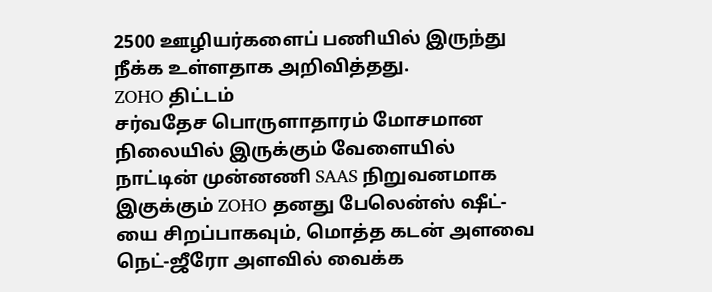2500 ஊழியர்களைப் பணியில் இருந்து நீக்க உள்ளதாக அறிவித்தது.
ZOHO திட்டம்
சர்வதேச பொருளாதாரம் மோசமான நிலையில் இருக்கும் வேளையில் நாட்டின் முன்னணி SAAS நிறுவனமாக இகுக்கும் ZOHO தனது பேலென்ஸ் ஷீட்-யை சிறப்பாகவும், மொத்த கடன் அளவை நெட்-ஜீரோ அளவில் வைக்க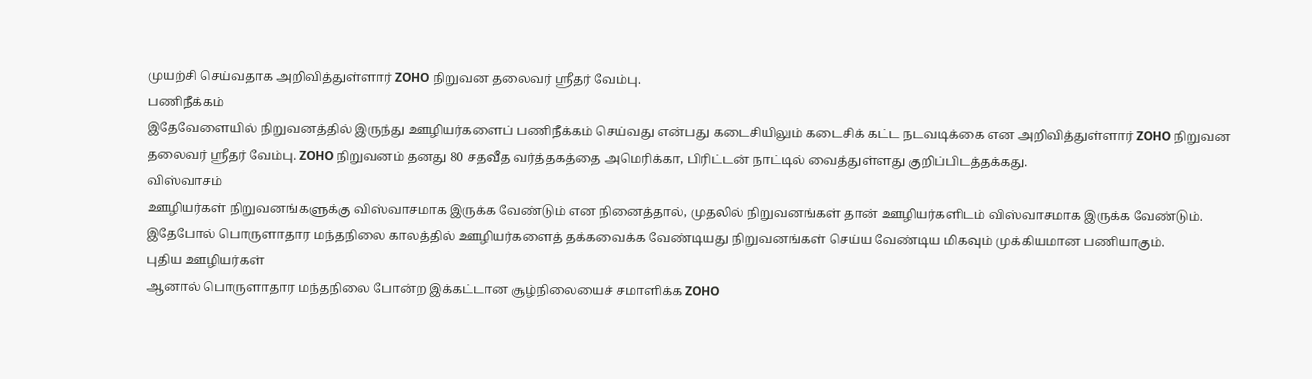முயற்சி செய்வதாக அறிவித்துள்ளார் ZOHO நிறுவன தலைவர் ஸ்ரீதர் வேம்பு.
பணிநீக்கம்
இதேவேளையில் நிறுவனத்தில் இருந்து ஊழியர்களைப் பணிநீக்கம் செய்வது என்பது கடைசியிலும் கடைசிக் கட்ட நடவடிக்கை என அறிவித்துள்ளார் ZOHO நிறுவன தலைவர் ஸ்ரீதர் வேம்பு. ZOHO நிறுவனம் தனது 80 சதவீத வர்த்தகத்தை அமெரிக்கா, பிரிட்டன் நாட்டில் வைத்துள்ளது குறிப்பிடத்தக்கது.
விஸ்வாசம்
ஊழியர்கள் நிறுவனங்களுக்கு விஸ்வாசமாக இருக்க வேண்டும் என நினைத்தால், முதலில் நிறுவனங்கள் தான் ஊழியர்களிடம் விஸ்வாசமாக இருக்க வேண்டும். இதேபோல் பொருளாதார மந்தநிலை காலத்தில் ஊழியர்களைத் தக்கவைக்க வேண்டியது நிறுவனங்கள் செய்ய வேண்டிய மிகவும் முக்கியமான பணியாகும்.
புதிய ஊழியர்கள்
ஆனால் பொருளாதார மந்தநிலை போன்ற இக்கட்டான சூழ்நிலையைச் சமாளிக்க ZOHO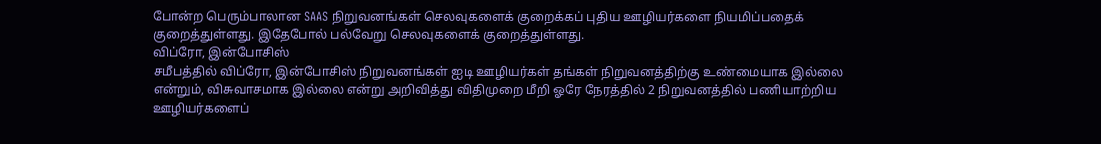போன்ற பெரும்பாலான SAAS நிறுவனங்கள் செலவுகளைக் குறைக்கப் புதிய ஊழியர்களை நியமிப்பதைக் குறைத்துள்ளது. இதேபோல் பல்வேறு செலவுகளைக் குறைத்துள்ளது.
விப்ரோ, இன்போசிஸ்
சமீபத்தில் விப்ரோ, இன்போசிஸ் நிறுவனங்கள் ஐடி ஊழியர்கள் தங்கள் நிறுவனத்திற்கு உண்மையாக இல்லை என்றும், விசுவாசமாக இல்லை என்று அறிவித்து விதிமுறை மீறி ஓரே நேரத்தில் 2 நிறுவனத்தில் பணியாற்றிய ஊழியர்களைப்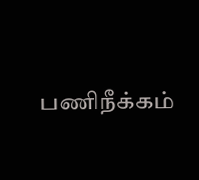பணிநீக்கம்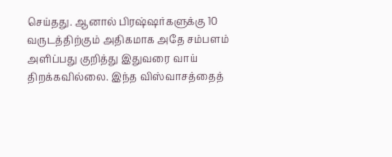செய்தது. ஆனால் பிரஷ்ஷர்களுக்கு 10 வருடத்திற்கும் அதிகமாக அதே சம்பளம் அளிப்பது குறித்து இதுவரை வாய் திறக்கவில்லை. இந்த விஸ்வாசத்தைத்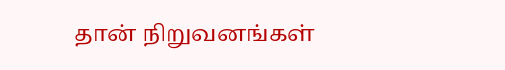தான் நிறுவனங்கள்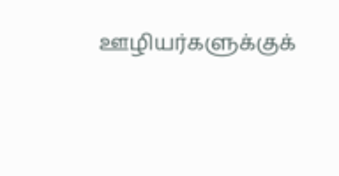ஊழியர்களுக்குக்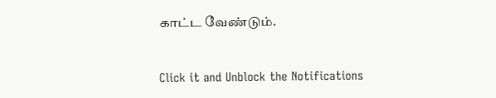காட்ட வேண்டும்.


Click it and Unblock the Notifications